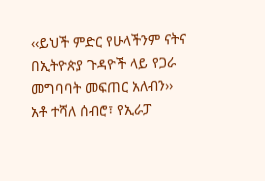‹‹ይህች ምድር የሁላችንም ናትና በኢትዮጵያ ጉዳዮች ላይ የጋራ መግባባት መፍጠር አለብን››
አቶ ተሻለ ሰብሮ፣ የኢራፓ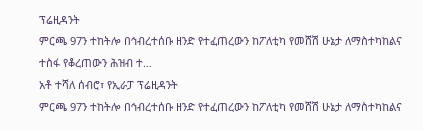ፕሬዚዳንት
ምርጫ 97ን ተከትሎ በኅብረተሰቡ ዘንድ የተፈጠረውን ከፖለቲካ የመሸሽ ሁኔታ ለማስተካከልና ተስፋ የቆረጠውን ሕዝብ ተ…
አቶ ተሻለ ሰብሮ፣ የኢራፓ ፕሬዚዳንት
ምርጫ 97ን ተከትሎ በኅብረተሰቡ ዘንድ የተፈጠረውን ከፖለቲካ የመሸሽ ሁኔታ ለማስተካከልና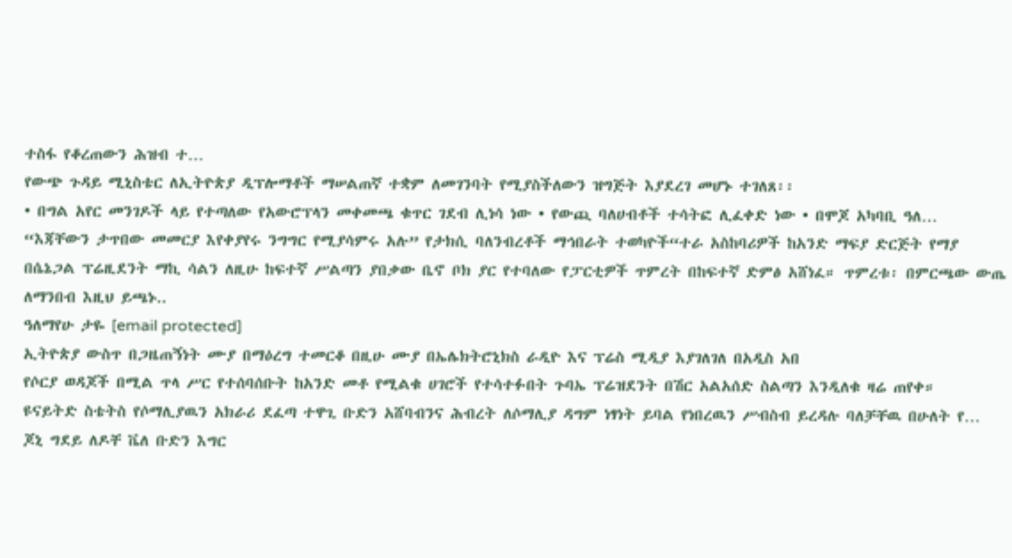ተስፋ የቆረጠውን ሕዝብ ተ…
የውጭ ጉዳይ ሚኒስቴር ለኢትዮጵያ ዲፕሎማቶች ማሠልጠኛ ተቋም ለመገንባት የሚያስችለውን ዝግጅት እያደረገ መሆኑ ተገለጸ፡፡
• በግል አየር መንገዶች ላይ የተጣለው የአውሮፕላን መቀመጫ ቁጥር ገደብ ሊነሳ ነው • የውጪ ባለሀብቶች ተሳትፎ ሊፈቀድ ነው • በሞጆ አካባቢ ዓለ…
“እጃቸውን ታጥበው መመርያ እየቀያየሩ ንግግር የሚያሳምሩ አሉ” የታክሲ ባለንብረቶች ማኅበራት ተወካዮች“ተራ አስከባሪዎች ከአንድ ማፍያ ድርጅት የማያ
በሴኔጋል ፕሬዚደንት ማኪ ሳልን ለዚሁ ከፍተኛ ሥልጣን ያበቃው ቤኖ ቦክ ያር የተባለው የፓርቲዎች ጥምረት በከፍተኛ ድምፅ አሸነፈ። ጥምረቱ፡ በምርጫው ውጤ
ለማንበብ እዚህ ይጫኑ..
ዓለማየሁ ታዬ [email protected]
ኢትዮጵያ ውስጥ በጋዜጠኝነት ሙያ በማዕረግ ተመርቆ በዚሁ ሙያ በኤሌክትሮኒክስ ራዲዮ እና ፕሬስ ሚዲያ እያገለገለ በአዲስ አበ
የሶርያ ወዳጆች በሚል ጥላ ሥር የተሰባሰቡት ከአንድ መቶ የሚልቁ ሀገሮች የተሳተፉበት ጉባኤ ፕሬዝደንት በሽር አልአሰድ ስልጣን እንዲለቁ ዛሬ ጠየቀ።
ዩናይትድ ስቴትስ የሶማሊያዉን አክራሪ ደፈጣ ተዋጊ ቡድን አሸባብንና ሕብረት ለሶማሊያ ዳግም ነፃነት ይባል የነበረዉን ሥብስብ ይረዳሉ ባለቻቸዉ በሁለት የ…
ጆኒ ግደይ ለዶቸ ቬለ ቡድን እግር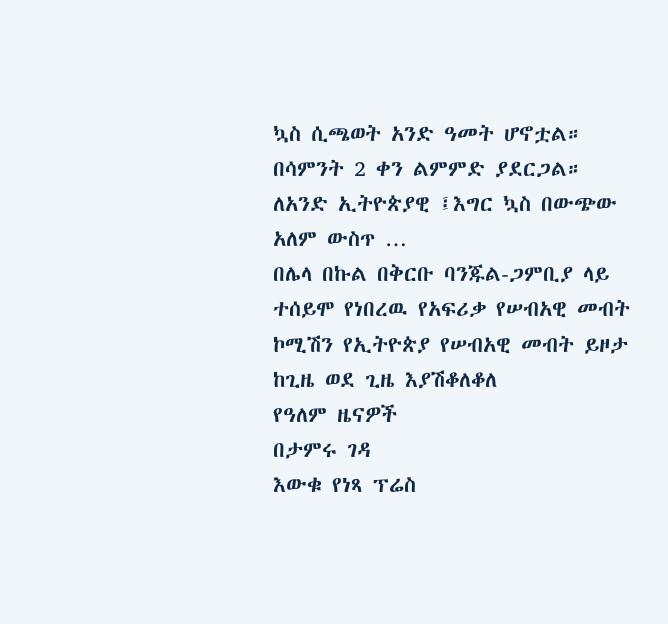ኳስ ሲጫወት አንድ ዓመት ሆኖቷል። በሳምንት 2 ቀን ልምምድ ያደርጋል። ለአንድ ኢትዮጵያዊ ፤እግር ኳስ በውጭው አለም ውስጥ …
በሌላ በኩል በቅርቡ ባንጁል-ጋምቢያ ላይ ተሰይሞ የነበረዉ የአፍሪቃ የሠብአዊ መብት ኮሚሽን የኢትዮጵያ የሠብአዊ መብት ይዞታ ከጊዜ ወደ ጊዜ እያሽቆለቆለ
የዓለም ዜናዎች
በታምሩ ገዳ
እውቁ የነጻ ፕሬስ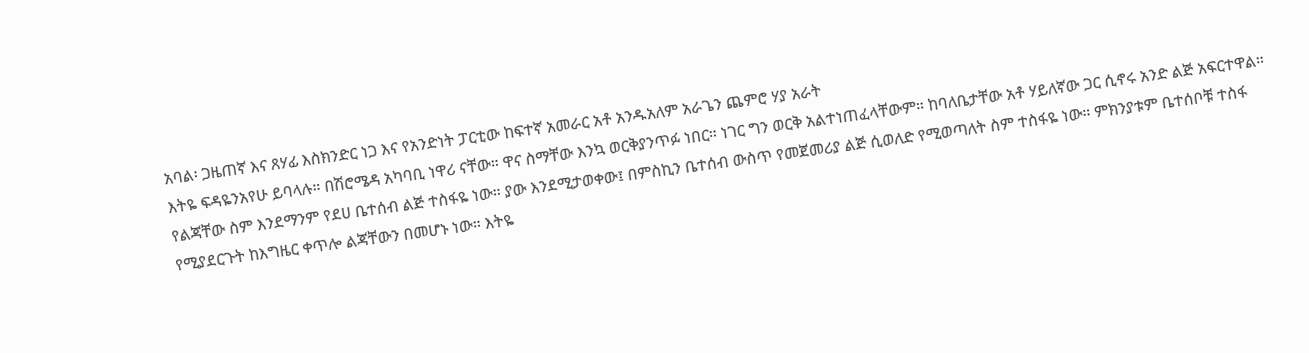አባል፡ ጋዜጠኛ እና ጸሃፊ እስክንድር ነጋ እና የአንድነት ፓርቲው ከፍተኛ አመራር አቶ አንዱአለም አራጌን ጨምሮ ሃያ አራት
እትዬ ፍዳዬንአየሁ ይባላሉ። በሽሮሜዳ አካባቢ ነዋሪ ናቸው። ዋና ስማቸው እንኳ ወርቅያንጥፉ ነበር። ነገር ግን ወርቅ አልተነጠፈላቸውም። ከባለቤታቸው አቶ ሃይለኛው ጋር ሲኖሩ አንድ ልጅ አፍርተዋል። የልጃቸው ስም እንደማንም የደሀ ቤተሰብ ልጅ ተስፋዬ ነው። ያው እንደሚታወቀው፤ በምስኪን ቤተሰብ ውስጥ የመጀመሪያ ልጅ ሲወለድ የሚወጣለት ስም ተስፋዬ ነው። ምክንያቱም ቤተሰቦቹ ተስፋ የሚያደርጉት ከእግዜር ቀጥሎ ልጃቸውን በመሆኑ ነው። እትዬ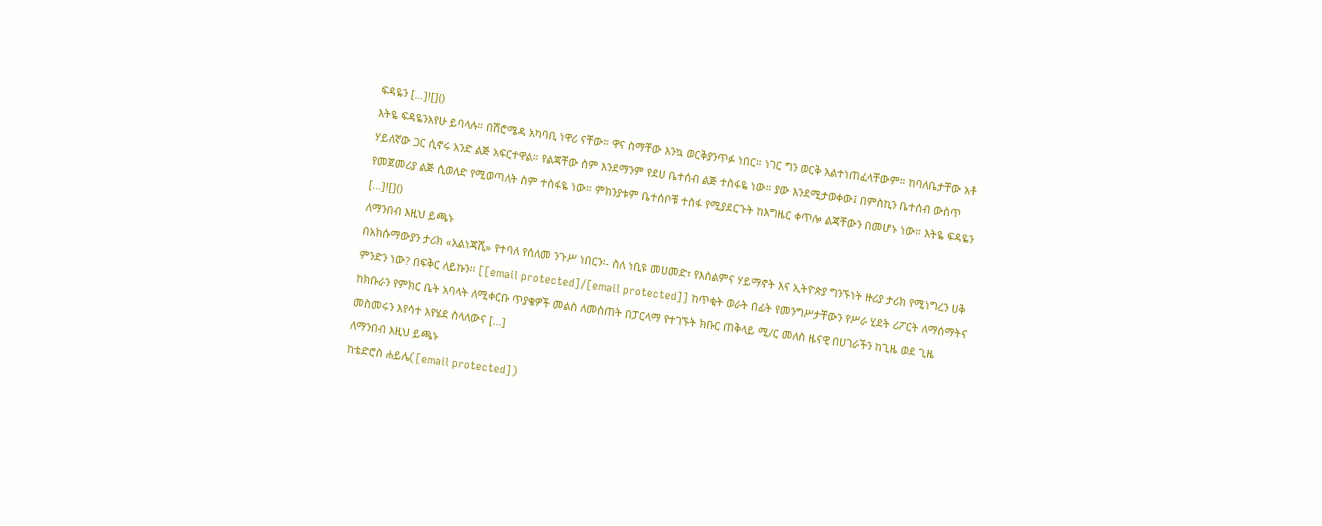ፍዳዬን […]![]()
እትዬ ፍዳዬንአየሁ ይባላሉ። በሽሮሜዳ አካባቢ ነዋሪ ናቸው። ዋና ስማቸው እንኳ ወርቅያንጥፉ ነበር። ነገር ግን ወርቅ አልተነጠፈላቸውም። ከባለቤታቸው አቶ ሃይለኛው ጋር ሲኖሩ አንድ ልጅ አፍርተዋል። የልጃቸው ስም እንደማንም የደሀ ቤተሰብ ልጅ ተስፋዬ ነው። ያው እንደሚታወቀው፤ በምስኪን ቤተሰብ ውስጥ የመጀመሪያ ልጅ ሲወለድ የሚወጣለት ስም ተስፋዬ ነው። ምክንያቱም ቤተሰቦቹ ተስፋ የሚያደርጉት ከእግዜር ቀጥሎ ልጃቸውን በመሆኑ ነው። እትዬ ፍዳዬን […]![]()
ለማንበብ እዚህ ይጫኑ
በአክሱማውያን ታሪክ «አልነጃሺ» የተባለ የሰለመ ንጉሥ ነበርን፡- ስለ ነቢዩ መሀመድ፣ የእስልምና ሃይማኖት እና ኢትዮጵያ ግንኙነት ዙሪያ ታሪክ የሚነግረን ሀቅ ምንድን ነው? በፍቅር ለይኩን፡፡ [[email protected]/[email protected]] ከጥቂት ወራት በፊት የመንግሥታቸውን የሥራ ሂደት ሪፖርት ለማሰማትና ከክቡራን የምክር ቤት አባላት ለሚቀርቡ ጥያቄዎች መልስ ለመስጠት በፓርላማ የተገኙት ክቡር ጠቅላይ ሚ/ር መለስ ዜናዊ በሀገራችን ከጊዜ ወደ ጊዜ መስመሩን እየሳተ እየሄደ ስላለውና […]
ለማንበብ እዚህ ይጫኑ
ከቴድሮስ ሐይሌ([email protected])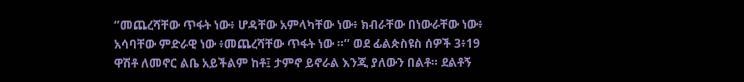‘’መጨረሻቸው ጥፋት ነው፥ ሆዳቸው አምላካቸው ነው፥ ክብራቸው በነውራቸው ነው፥ አሳባቸው ምድራዊ ነው ፥መጨረሻቸው ጥፋት ነው ።’’ ወደ ፊልጵስዩስ ሰዎች 3፥19 ዋሽቶ ለመኖር ልቤ አይችልም ከቶ፤ ታምኖ ይኖራል እንጂ ያለውን በልቶ። ደልቶኝ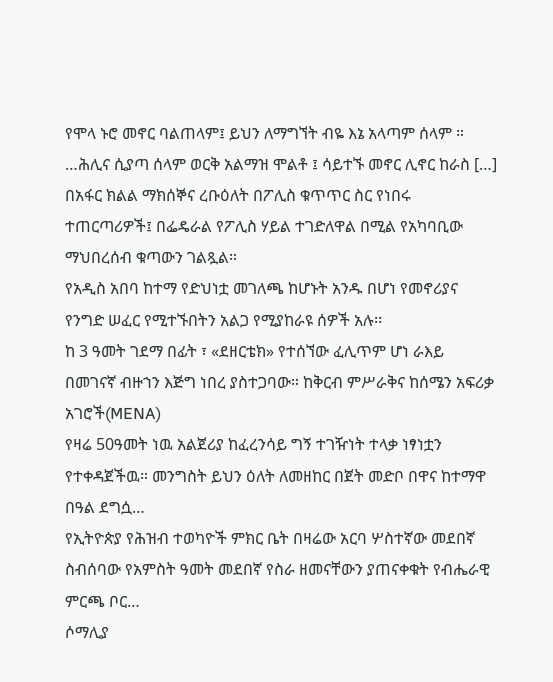የሞላ ኑሮ መኖር ባልጠላም፤ ይህን ለማግኘት ብዬ እኔ አላጣም ሰላም ። …ሕሊና ሲያጣ ሰላም ወርቅ አልማዝ ሞልቶ ፤ ሳይተኙ መኖር ሊኖር ከራስ […]
በአፋር ክልል ማክሰኞና ረቡዕለት በፖሊስ ቁጥጥር ስር የነበሩ ተጠርጣሪዎች፤ በፌዴራል የፖሊስ ሃይል ተገድለዋል በሚል የአካባቢው ማህበረሰብ ቁጣውን ገልጿል።
የአዲስ አበባ ከተማ የድህነቷ መገለጫ ከሆኑት አንዱ በሆነ የመኖሪያና የንግድ ሠፈር የሚተኙበትን አልጋ የሚያከራዩ ሰዎች አሉ፡፡
ከ 3 ዓመት ገደማ በፊት ፣ «ደዘርቴክ» የተሰኘው ፈሊጥም ሆነ ራእይ በመገናኛ ብዙኀን እጅግ ነበረ ያስተጋባው። ከቅርብ ምሥራቅና ከሰሜን አፍሪቃ አገሮች(MENA)
የዛሬ 50ዓመት ነዉ አልጀሪያ ከፈረንሳይ ግኝ ተገዥነት ተላቃ ነፃነቷን የተቀዳጀችዉ። መንግስት ይህን ዕለት ለመዘከር በጀት መድቦ በዋና ከተማዋ በዓል ደግሷ…
የኢትዮጵያ የሕዝብ ተወካዮች ምክር ቤት በዛሬው አርባ ሦስተኛው መደበኛ ስብሰባው የአምስት ዓመት መደበኛ የስራ ዘመናቸውን ያጠናቀቁት የብሔራዊ ምርጫ ቦር…
ሶማሊያ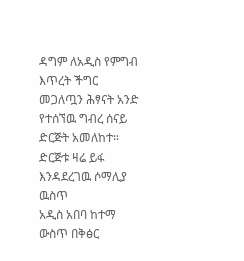ዳግም ለአዲስ የምግብ እጥረት ችግር መጋለጧን ሕፃናት አንድ የተሰኘዉ ግብረ ሰናይ ድርጅት አመለከተ። ድርጅቱ ዛሬ ይፋ እንዳደረገዉ ሶማሊያ ዉስጥ
አዲስ አበባ ከተማ ውስጥ በቅፅር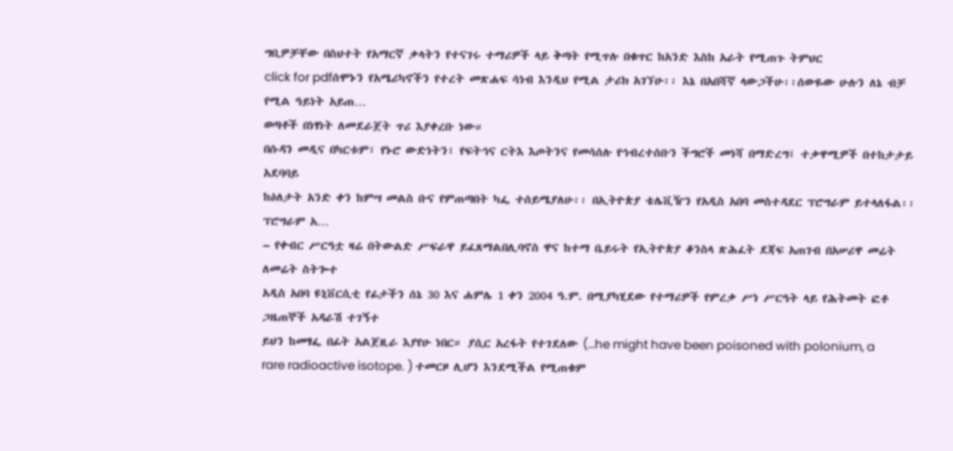ግቢዎቻቸው በስህተት የአማርኛ ቃላትን የተናገሩ ተማሪዎች ላይ ቅጣት የሚጥሉ በቁጥር ከአንድ እስከ አራት የሚጠጉ ትምህር
click for pdfሰሞኑን የአሜሪካኖችን የተረት መጽሐፍ ሳነብ እንዲህ የሚል ታሪክ አገኘሁ፡፡ እኔ በአበሻኛ ላውጋችሁ፡፡ሰውዬው ሁሉን ለኔ ብቻ የሚል ዓይነት አይጠ…
ወጣቶች በነፃነት ለመደራጀት ጥሪ እያቀረቡ ነው።
በሱዳን መዲና በካርቱም፣ የኑሮ ውድነትን፣ የፍትኅና ርትእ እጦትንና የመሳሰሉ የኅብረተሰቡን ችግሮች መነሻ በማድረግ፤ ተቃዋሚዎች በተከታታይ አደባባይ
ከዕለታት አንድ ቀን ከምሣ መልስ ቡና የምጠጣበት ካፌ ተሰይሜያለሁ፡፡ በኢትዮጵያ ቴሌቪዥን የአዲስ አበባ መስተዳደር ፕሮግራም ይተላለፋል፡፡ ፕሮግራም አ…
– የቀብር ሥርዓቷ ዛሬ በትውልድ ሥፍራዋ ይፈጸማልበሊባኖስ ዋና ከተማ ቤይሩት የኢትዮጵያ ቆንስላ ጽሕፈት ደጃፍ አጠገብ በአሠሪዋ መሬት ለመሬት ስትጐተ
አዲስ አበባ ዩኒቨርሲቲ የፊታችን ሰኔ 30 እና ሐምሌ 1 ቀን 2004 ዓ.ም. በሚያካሂደው የተማሪዎች የምረቃ ሥነ ሥርዓት ላይ የሕትመት ፎቶ ጋዜጠኞች አዳራሽ ተገኝተ
ይህን ከመፃፌ በፊት አልጀዚራ እያየሁ ነበር። ያሲር አረፋት የተገደለው (…he might have been poisoned with polonium, a rare radioactive isotope. ) ተመርዞ ሊሆን እንደሚችል የሚጠቁም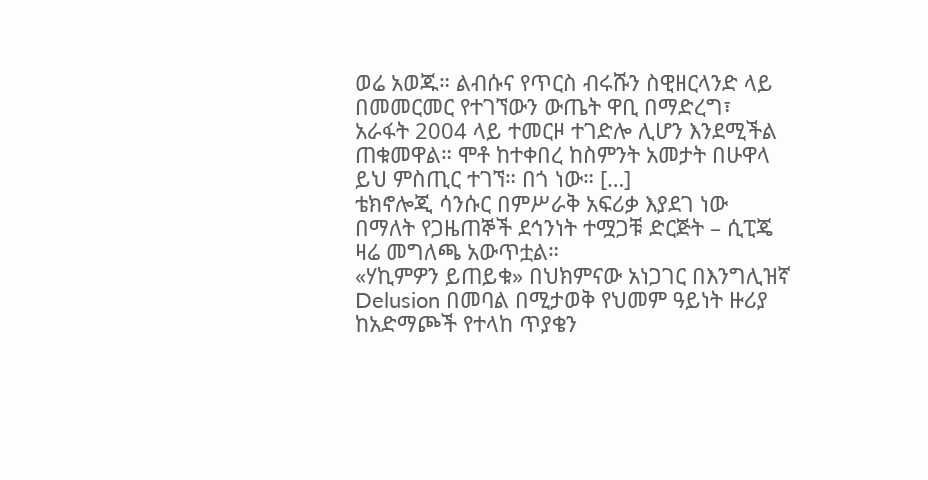ወሬ አወጁ። ልብሱና የጥርስ ብሩሹን ስዊዘርላንድ ላይ በመመርመር የተገኘውን ውጤት ዋቢ በማድረግ፣ አራፋት 2004 ላይ ተመርዞ ተገድሎ ሊሆን እንደሚችል ጠቁመዋል። ሞቶ ከተቀበረ ከስምንት አመታት በሁዋላ ይህ ምስጢር ተገኘ። በጎ ነው። […]
ቴክኖሎጂ ሳንሱር በምሥራቅ አፍሪቃ እያደገ ነው በማለት የጋዜጠኞች ደኅንነት ተሟጋቹ ድርጅት – ሲፒጄ ዛሬ መግለጫ አውጥቷል።
«ሃኪምዎን ይጠይቁ» በህክምናው አነጋገር በእንግሊዝኛ Delusion በመባል በሚታወቅ የህመም ዓይነት ዙሪያ ከአድማጮች የተላከ ጥያቄን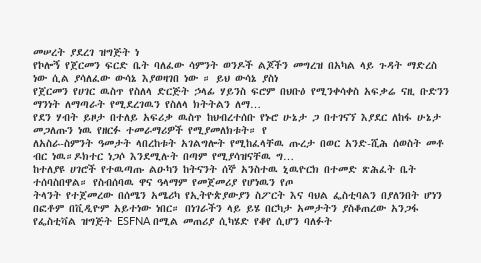መሠረት ያደረገ ዝግጅት ነ
የኮሎኝ የጀርመን ፍርድ ቤት ባለፈው ሳምንት ወንዶች ልጆችን መግረዝ በአካል ላይ ጉዳት ማድረስ ነው ሲል ያሳለፈው ውሳኔ እያወዛገበ ነው ። ይህ ውሳኔ ያስነ
የጀርመን የሀገር ዉስጥ የስለላ ድርጅት ኃላፊ ሃይንስ ፍሮም በህቡዕ የሚንቀሳቀስ አፍቃሬ ናዚ ቡድንን ማንነት ለማጣራት የሚደረገዉን የስለላ ክትትልን ለማ…
የደን ሃብት ይዞታ በተለይ አፍሪቃ ዉስጥ ከህብረተሰቡ የኑሮ ሁኔታ ጋ በተገናኘ እያደር ለከፋ ሁኔታ መጋለጡን ነዉ የዘርፉ ተመራማሪዎች የሚያመለክቱት። የ
ለአስራ-ስምንት ዓመታት ላበረከቱት አገልግሎት የሚከፈላቸዉ ጡረታ በወር አንድ-ሺሕ ሰወስት መቶ ብር ነዉ።ዶክተር ነጋሶ እንደሚሉት በጣም የሚያሳዝናቸዉ ግ…
ከተለያዩ ሀገሮች የተዉጣጡ ልዑካን ከትናንት ሰኞ አንስተዉ ኒዉዮርክ በተመድ ጽሕፈት ቤት ተሰባስበዋል። የስብሰባዉ ዋና ዓላማም የመጀመሪያ የሆነዉን የጦ
ትላንት የተጀመረው በሰሜን አሜሪካ የኢትዮጵያውያን ስፖርት እና ባህል ፌስቲባልን በያለንበት ሆነን በፎቶም በቪዲዮም አይተነው ነበር። በነገራችን ላይ ይሄ በርካታ አመታትን ያስቆጠረው አንጋፋ የፌስቲቫል ዝግጅት ESFNA በሚል መጠሪያ ሲካሄድ የቆየ ሲሆን ባለፉት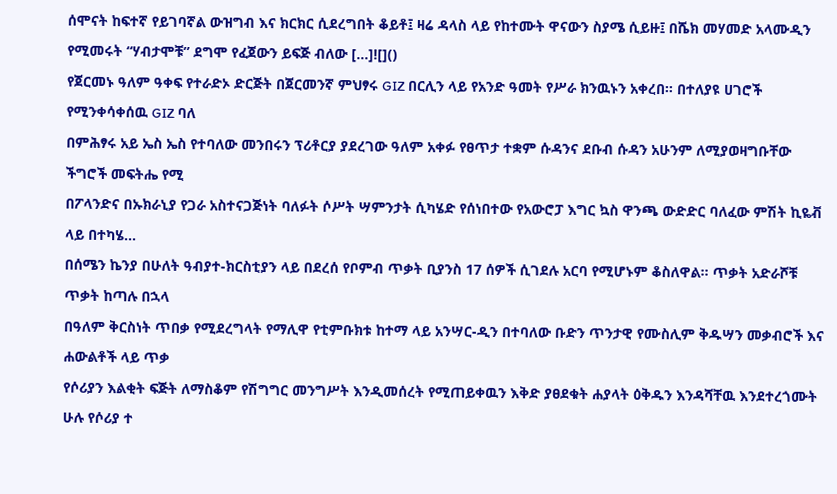ሰሞናት ከፍተኛ የይገባኛል ውዝግብ እና ክርክር ሲደረግበት ቆይቶ፤ ዛሬ ዳላስ ላይ የከተሙት ዋናውን ስያሜ ሲይዙ፤ በሼክ መሃመድ አላሙዲን የሚመሩት “ሃብታሞቹ” ደግሞ የፈጀውን ይፍጅ ብለው […]![]()
የጀርመኑ ዓለም ዓቀፍ የተራድኦ ድርጅት በጀርመንኛ ምህፃሩ GIZ በርሊን ላይ የአንድ ዓመት የሥራ ክንዉኑን አቀረበ። በተለያዩ ሀገሮች የሚንቀሳቀሰዉ GIZ ባለ
በምሕፃሩ አይ ኤስ ኤስ የተባለው መንበሩን ፕሪቶርያ ያደረገው ዓለም አቀፉ የፀጥታ ተቋም ሱዳንና ደቡብ ሱዳን አሁንም ለሚያወዛግቡቸው ችግሮች መፍትሔ የሚ
በፖላንድና በኡክራኒያ የጋራ አስተናጋጅነት ባለፉት ሶሥት ሣምንታት ሲካሄድ የሰነበተው የአውሮፓ እግር ኳስ ዋንጫ ውድድር ባለፈው ምሽት ኪዬቭ ላይ በተካሄ…
በሰሜን ኬንያ በሁለት ዓብያተ-ክርስቲያን ላይ በደረሰ የቦምብ ጥቃት ቢያንስ 17 ሰዎች ሲገደሉ አርባ የሚሆኑም ቆስለዋል። ጥቃት አድራሾቹ ጥቃት ከጣሉ በኋላ
በዓለም ቅርስነት ጥበቃ የሚደረግላት የማሊዋ የቲምቡክቱ ከተማ ላይ አንሣር-ዲን በተባለው ቡድን ጥንታዊ የሙስሊም ቅዱሣን መቃብሮች እና ሐውልቶች ላይ ጥቃ
የሶሪያን እልቂት ፍጅት ለማስቆም የሽግግር መንግሥት እንዲመሰረት የሚጠይቀዉን እቅድ ያፀደቁት ሐያላት ዕቅዱን እንዳሻቸዉ እንደተረጎሙት ሁሉ የሶሪያ ተ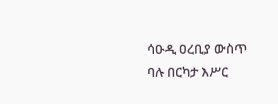ሳዑዲ ዐረቢያ ውስጥ ባሉ በርካታ እሥር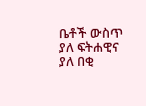ቤቶች ውስጥ ያለ ፍትሐዊና ያለ በቂ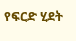የፍርድ ሂደት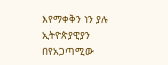እየማቀቅን ነን ያሉ ኢትዮጵያዊያን በየአጋጣሚው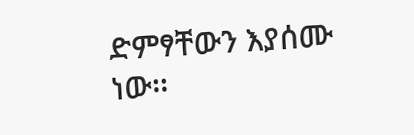ድምፃቸውን እያሰሙ ነው፡፡